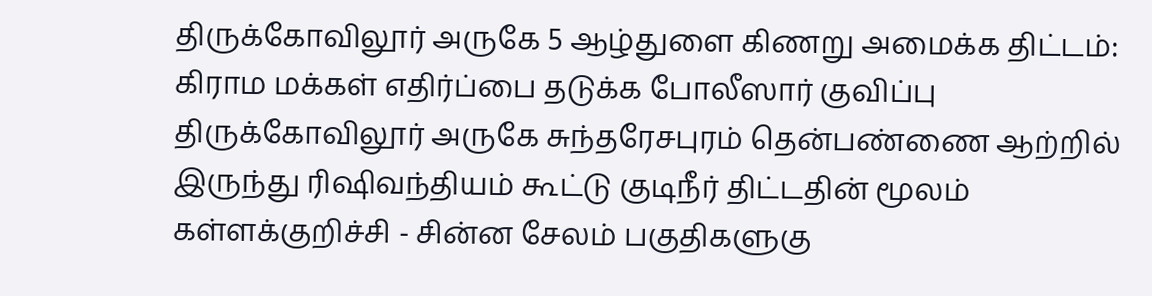திருக்கோவிலூர் அருகே 5 ஆழ்துளை கிணறு அமைக்க திட்டம்: கிராம மக்கள் எதிர்ப்பை தடுக்க போலீஸார் குவிப்பு
திருக்கோவிலூர் அருகே சுந்தரேசபுரம் தென்பண்ணை ஆற்றில் இருந்து ரிஷிவந்தியம் கூட்டு குடிநீர் திட்டதின் மூலம் கள்ளக்குறிச்சி - சின்ன சேலம் பகுதிகளுகு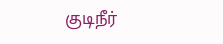குடிநீர்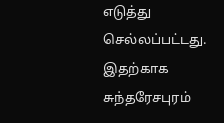எடுத்து செல்லப்பட்டது. இதற்காக சுந்தரேசபுரம்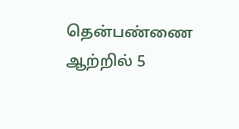தென்பண்ணை ஆற்றில் 5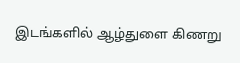இடங்களில் ஆழ்துளை கிணறு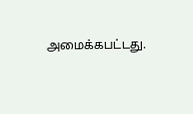அமைக்கபட்டது.